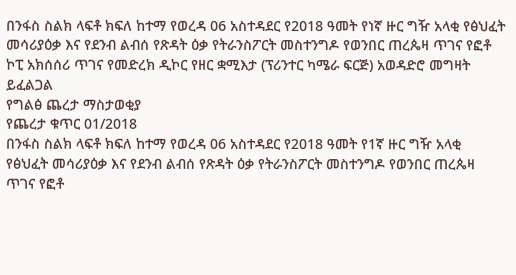በንፋስ ስልክ ላፍቶ ክፍለ ከተማ የወረዳ 06 አስተዳደር የ2018 ዓመት የነኛ ዙር ግዥ አላቂ የፅህፈት መሳሪያዕቃ እና የደንብ ልብሰ የጽዳት ዕቃ የትራንስፖርት መስተንግዶ የወንበር ጠረጴዛ ጥገና የፎቶ ኮፒ አክሰሰሪ ጥገና የመድረክ ዲኮር የዘር ቋሚእታ (ፕሪንተር ካሜራ ፍርጅ) አወዳድሮ መግዛት ይፈልጋል
የግልፅ ጨረታ ማስታወቂያ
የጨረታ ቁጥር 01/2018
በንፋስ ስልክ ላፍቶ ክፍለ ከተማ የወረዳ 06 አስተዳደር የ2018 ዓመት የ1ኛ ዙር ግዥ አላቂ የፅህፈት መሳሪያዕቃ እና የደንብ ልብሰ የጽዳት ዕቃ የትራንስፖርት መስተንግዶ የወንበር ጠረጴዛ ጥገና የፎቶ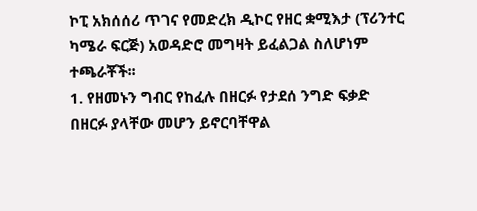ኮፒ አክሰሰሪ ጥገና የመድረክ ዲኮር የዘር ቋሚእታ (ፕሪንተር ካሜራ ፍርጅ) አወዳድሮ መግዛት ይፈልጋል ስለሆነም ተጫራቾች፡፡
1. የዘመኑን ግብር የከፈሉ በዘርፉ የታደሰ ንግድ ፍቃድ በዘርፉ ያላቸው መሆን ይኖርባቸዋል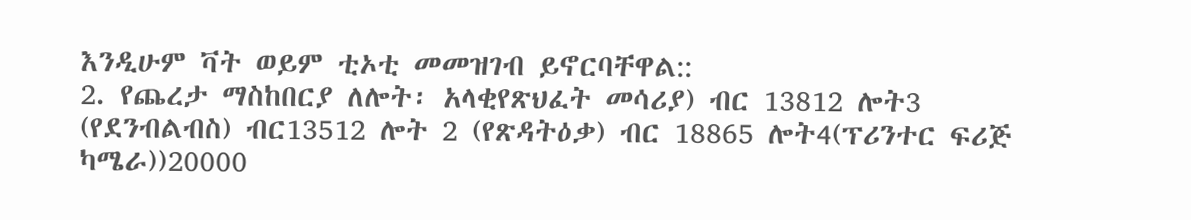እንዲሁም ቫት ወይም ቲኦቲ መመዝገብ ይኖርባቸዋል::
2. የጨረታ ማስከበርያ ለሎት፡ አላቂየጽህፈት መሳሪያ) ብር 13812 ሎት3 (የደንብልብስ) ብር13512 ሎት 2 (የጽዳትዕቃ) ብር 18865 ሎት4(ፕሪንተር ፍሪጅ ካሜራ))20000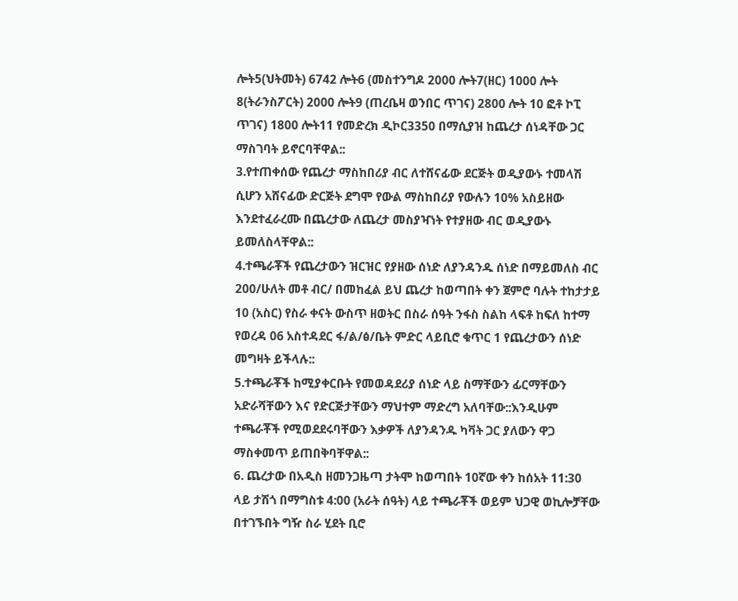ሎት5(ህትመት) 6742 ሎት6 (መስተንግዶ 2000 ሎት7(ዘር) 1000 ሎት 8(ትራንስፖርት) 2000 ሎት9 (ጠረቤዛ ወንበር ጥገና) 2800 ሎት 10 ፎቶ ኮፒ ጥገና) 1800 ሎት11 የመድረክ ዲኮር3350 በማሲያዝ ከጨረታ ሰነዳቸው ጋር ማስገባት ይኖርባቸዋል::
3.የተጠቀሰው የጨረታ ማስከበሪያ ብር ለተሸናፊው ደርጅት ወዲያውኑ ተመላሽ ሲሆን አሸናፊው ድርጅት ደግሞ የውል ማስከበሪያ የውሉን 10% አስይዘው እንደተፈራረሙ በጨረታው ለጨረታ መስያዣነት የተያዘው ብር ወዲያውኑ ይመለስላቸዋል::
4.ተጫራቾች የጨረታውን ዝርዝር የያዘው ሰነድ ለያንዳንዱ ሰነድ በማይመለስ ብር 200/ሁለት መቶ ብር/ በመከፈል ይህ ጨረታ ከወጣበት ቀን ጀምሮ ባሉት ተከታታይ 10 (አስር) የስራ ቀናት ውስጥ ዘወትር በስራ ሰዓት ንፋስ ስልከ ላፍቶ ከፍለ ከተማ የወረዳ 06 አስተዳደር ፋ/ል/ፅ/ቤት ምድር ላይቢሮ ቁጥር 1 የጨረታውን ሰነድ መግዛት ይችላሉ::
5.ተጫራቾች ከሚያቀርቡት የመወዳደሪያ ሰነድ ላይ ስማቸውን ፊርማቸውን አድራሻቸውን እና የድርጅታቸውን ማህተም ማድረግ አለባቸው::እንዲሁም ተጫራቾች የሚወደደሩባቸውን እቃዎች ለያንዳንዱ ካቫት ጋር ያለውን ዋጋ ማስቀመጥ ይጠበቅባቸዋል::
6. ጨረታው በአዲስ ዘመንጋዜጣ ታትሞ ከወጣበት 10ኛው ቀን ከሰአት 11:30 ላይ ታሽጎ በማግስቱ 4:00 (አራት ሰዓት) ላይ ተጫራቾች ወይም ህጋዊ ወኪሎቻቸው በተገኙበት ግዥ ስራ ሂደት ቢሮ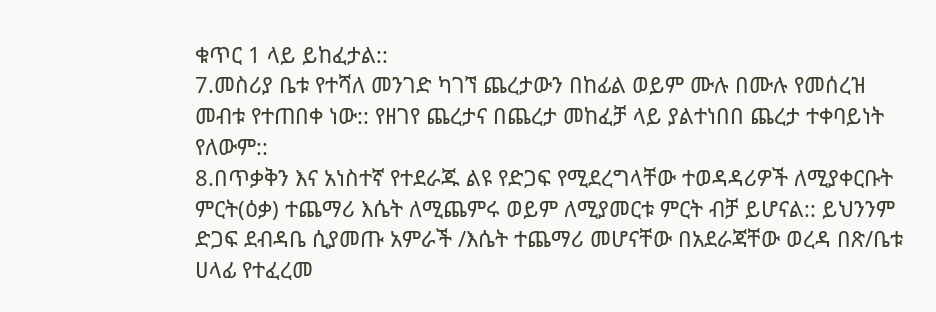ቁጥር 1 ላይ ይከፈታል::
7.መስሪያ ቤቱ የተሻለ መንገድ ካገኘ ጨረታውን በከፊል ወይም ሙሉ በሙሉ የመሰረዝ መብቱ የተጠበቀ ነው:: የዘገየ ጨረታና በጨረታ መከፈቻ ላይ ያልተነበበ ጨረታ ተቀባይነት የለውም::
8.በጥቃቅን እና አነስተኛ የተደራጁ ልዩ የድጋፍ የሚደረግላቸው ተወዳዳሪዎች ለሚያቀርቡት ምርት(ዕቃ) ተጨማሪ እሴት ለሚጨምሩ ወይም ለሚያመርቱ ምርት ብቻ ይሆናል:: ይህንንም ድጋፍ ደብዳቤ ሲያመጡ አምራች /እሴት ተጨማሪ መሆናቸው በአደራጃቸው ወረዳ በጽ/ቤቱ ሀላፊ የተፈረመ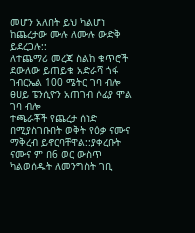መሆን አለበት ይህ ካልሆነ ከጨረታው ሙሉ ለሙሉ ውድቅ ይደረጋሉ::
ለተጨማሪ መረጃ ስልከ ቁጥሮች ደውለው ይጠይቁ አድራሻ ጎፋ ገብርኤል 100 ሜትር ገባ ብሎ ፀሀይ ፔንሲዮን አጠገብ ሶፊያ ሞል ገባ ብሎ
ተጫራቾች የጨረታ ሰነድ በሚያስገቡበት ወቅት የዕቃ ናሙና ማቅረብ ይኖርባቸዋል::ያቀረቡት ናሙና ም በ6 ወር ውስጥ ካልወሰዱት ለመንግስት ገቢ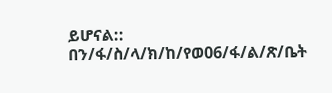ይሆናል::
በን/ፋ/ስ/ላ/ክ/ከ/የወ06/ፋ/ል/ጽ/ቤት